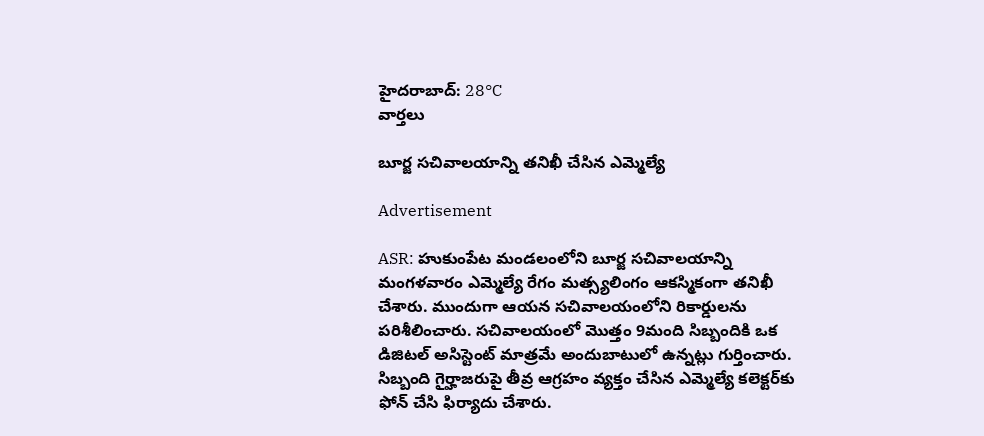హైదరాబాద్: 28°C
వార్తలు

బూర్జ సచివాలయాన్ని తనిఖీ చేసిన ఎమ్మెల్యే

Advertisement

ASR: హుకుంపేట మండలంలోని బూర్జ సచివాలయాన్ని మంగళవారం ఎమ్మెల్యే రేగం మత్స్యలింగం ఆకస్మికంగా తనిఖీ చేశారు. ముందుగా ఆయన సచివాలయంలోని రికార్డులను పరిశీలించారు. సచివాలయంలో మొత్తం 9మంది సిబ్బందికి ఒక డిజిటల్ అసిస్టెంట్ మాత్రమే అందుబాటులో ఉన్నట్లు గుర్తించారు. సిబ్బంది గైర్హాజరుపై తీవ్ర ఆగ్రహం వ్యక్తం చేసిన ఎమ్మెల్యే కలెక్టర్‌కు ఫోన్ చేసి ఫిర్యాదు చేశారు.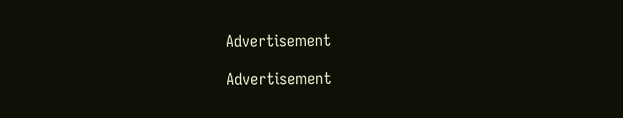Advertisement

Advertisement